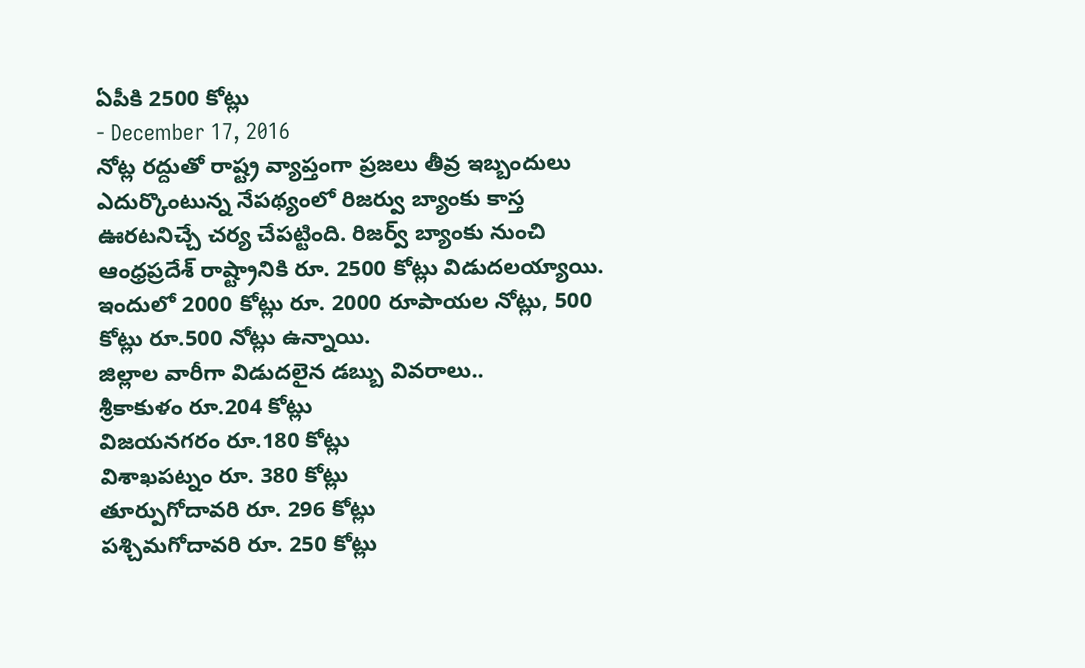ఏపీకి 2500 కోట్లు
- December 17, 2016
నోట్ల రద్దుతో రాష్ట్ర వ్యాప్తంగా ప్రజలు తీవ్ర ఇబ్బందులు ఎదుర్కొంటున్న నేపథ్యంలో రిజర్వు బ్యాంకు కాస్త ఊరటనిచ్చే చర్య చేపట్టింది. రిజర్వ్ బ్యాంకు నుంచి ఆంధ్రప్రదేశ్ రాష్ట్రానికి రూ. 2500 కోట్లు విడుదలయ్యాయి. ఇందులో 2000 కోట్లు రూ. 2000 రూపాయల నోట్లు, 500 కోట్లు రూ.500 నోట్లు ఉన్నాయి.
జిల్లాల వారీగా విడుదలైన డబ్బు వివరాలు..
శ్రీకాకుళం రూ.204 కోట్లు
విజయనగరం రూ.180 కోట్లు
విశాఖపట్నం రూ. 380 కోట్లు
తూర్పుగోదావరి రూ. 296 కోట్లు
పశ్చిమగోదావరి రూ. 250 కోట్లు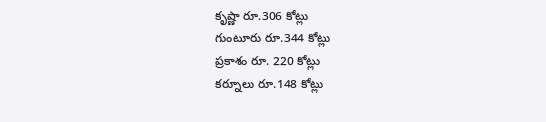కృష్ణా రూ.306 కోట్లు
గుంటూరు రూ.344 కోట్లు
ప్రకాశం రూ. 220 కోట్లు
కర్నూలు రూ.148 కోట్లు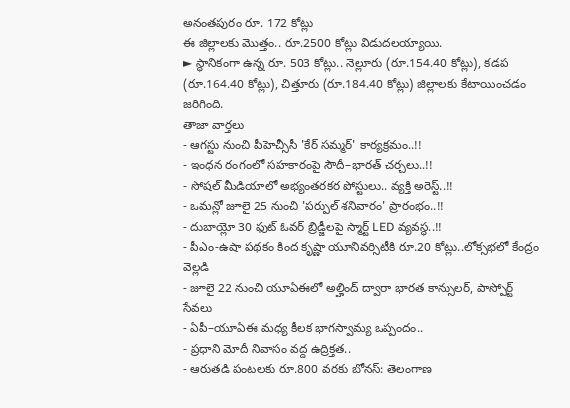అనంతపురం రూ. 172 కోట్లు
ఈ జిల్లాలకు మొత్తం.. రూ.2500 కోట్లు విడుదలయ్యాయి.
► స్థానికంగా ఉన్న రూ. 503 కోట్లు.. నెల్లూరు (రూ.154.40 కోట్లు), కడప (రూ.164.40 కోట్లు), చిత్తూరు (రూ.184.40 కోట్లు) జిల్లాలకు కేటాయించడం జరిగింది.
తాజా వార్తలు
- ఆగస్టు నుంచి పీహెచ్సీసీ 'కేర్ సమ్మర్' కార్యక్రమం..!!
- ఇంధన రంగంలో సహకారంపై సౌదీ–భారత్ చర్చలు..!!
- సోషల్ మీడియాలో అభ్యంతరకర పోస్టులు.. వ్యక్తి అరెస్ట్..!!
- ఒమన్లో జూలై 25 నుంచి 'పర్పుల్ శనివారం' ప్రారంభం..!!
- దుబాయ్లో 30 ఫుట్ ఓవర్ బ్రిడ్జీలపై స్మార్ట్ LED వ్యవస్థ..!!
- పీఎం-ఉషా పథకం కింద కృష్ణా యూనివర్సిటీకి రూ.20 కోట్లు..లోక్సభలో కేంద్రం వెల్లడి
- జూలై 22 నుంచి యూఏఈలో అల్హింద్ ద్వారా భారత కాన్సులర్, పాస్పోర్ట్ సేవలు
- ఏపీ–యూఏఈ మధ్య కీలక భాగస్వామ్య ఒప్పందం..
- ప్రధాని మోదీ నివాసం వద్ద ఉద్రిక్తత..
- ఆరుతడి పంటలకు రూ.800 వరకు బోనస్: తెలంగాణ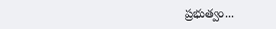ప్రభుత్వం...